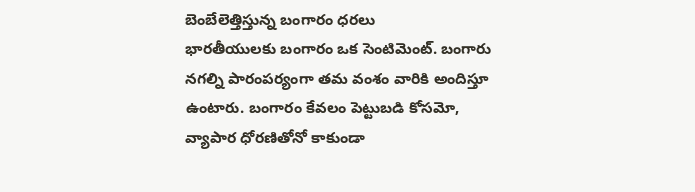బెంబేలెత్తిస్తున్న బంగారం ధరలు
భారతీయులకు బంగారం ఒక సెంటిమెంట్. బంగారు నగల్ని పారంపర్యంగా తమ వంశం వారికి అందిస్తూ ఉంటారు. బంగారం కేవలం పెట్టుబడి కోసమో, వ్యాపార ధోరణితోనో కాకుండా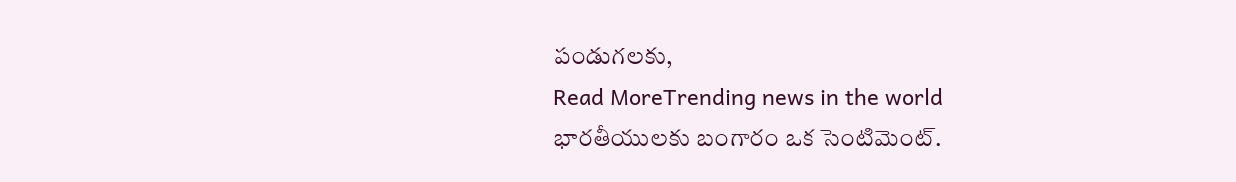పండుగలకు,
Read MoreTrending news in the world
భారతీయులకు బంగారం ఒక సెంటిమెంట్.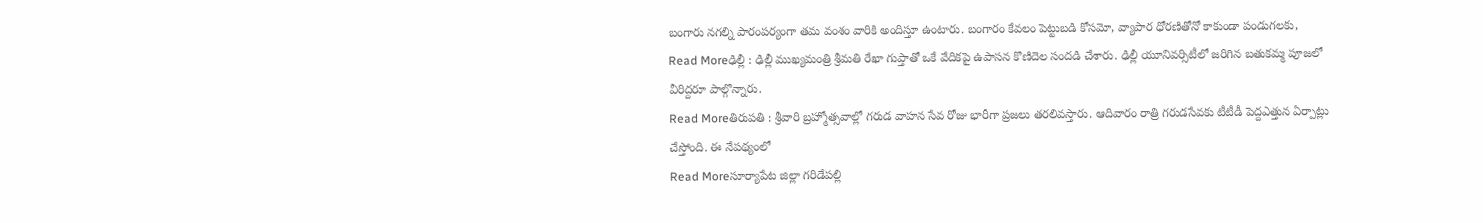బంగారు నగల్ని పారంపర్యంగా తమ వంశం వారికి అందిస్తూ ఉంటారు. బంగారం కేవలం పెట్టుబడి కోసమో, వ్యాపార ధోరణితోనో కాకుండా పండుగలకు,
Read Moreఢిల్లీ : ఢిల్లీ ముఖ్యమంత్రి శ్రీమతి రేఖా గుప్తాతో ఒకే వేదికపై ఉపాసన కొణిదెల సందడి చేశారు. ఢిల్లీ యూనివర్సిటీలో జరిగిన బతుకమ్మ పూజలో వీరిద్దరూ పాల్గొన్నారు.
Read Moreతిరుపతి : శ్రీవారి బ్రహ్మోత్సవాల్లో గరుడ వాహన సేవ రోజు భారీగా ప్రజలు తరలివస్తారు. ఆదివారం రాత్రి గరుడసేవకు టీటీడీ పెద్దఎత్తున ఏర్పాట్లు చేస్తోంది. ఈ నేపథ్యంలో
Read Moreసూర్యాపేట జిల్లా గరిడేపల్లి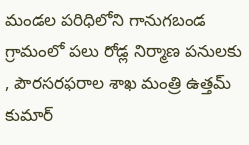మండల పరిధిలోని గానుగబండ గ్రామంలో పలు రోడ్ల నిర్మాణ పనులకు , పౌరసరఫరాల శాఖ మంత్రి ఉత్తమ్ కుమార్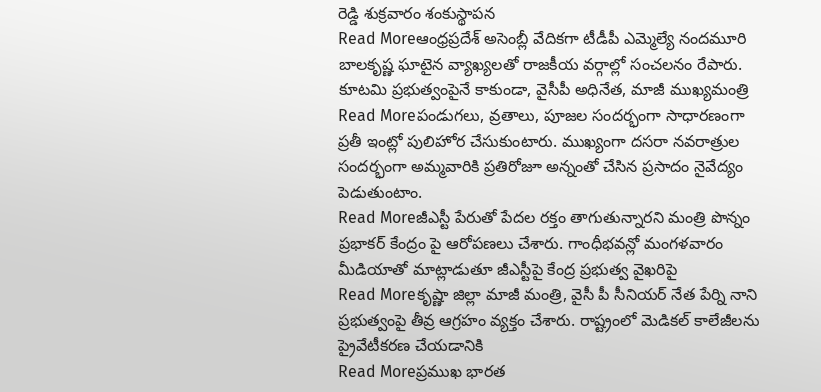రెడ్డి శుక్రవారం శంకుస్థాపన
Read Moreఆంధ్రప్రదేశ్ అసెంబ్లీ వేదికగా టీడీపీ ఎమ్మెల్యే నందమూరి బాలకృష్ణ ఘాటైన వ్యాఖ్యలతో రాజకీయ వర్గాల్లో సంచలనం రేపారు. కూటమి ప్రభుత్వంపైనే కాకుండా, వైసీపీ అధినేత, మాజీ ముఖ్యమంత్రి
Read Moreపండుగలు, వ్రతాలు, పూజల సందర్భంగా సాధారణంగా ప్రతీ ఇంట్లో పులిహోర చేసుకుంటారు. ముఖ్యంగా దసరా నవరాత్రుల సందర్భంగా అమ్మవారికి ప్రతిరోజూ అన్నంతో చేసిన ప్రసాదం నైవేద్యం పెడుతుంటాం.
Read Moreజీఎస్టీ పేరుతో పేదల రక్తం తాగుతున్నారని మంత్రి పొన్నం ప్రభాకర్ కేంద్రం పై ఆరోపణలు చేశారు. గాంధీభవన్లో మంగళవారం మీడియాతో మాట్లాడుతూ జీఎస్టీపై కేంద్ర ప్రభుత్వ వైఖరిపై
Read Moreకృష్ణా జిల్లా మాజీ మంత్రి, వైసీ పీ సీనియర్ నేత పేర్ని నాని ప్రభుత్వంపై తీవ్ర ఆగ్రహం వ్యక్తం చేశారు. రాష్ట్రంలో మెడికల్ కాలేజీలను ప్రైవేటీకరణ చేయడానికి
Read Moreప్రముఖ భారత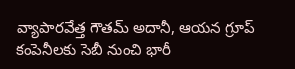వ్యాపారవేత్త గౌతమ్ అదానీ, ఆయన గ్రూప్ కంపెనీలకు సెబీ నుంచి భారీ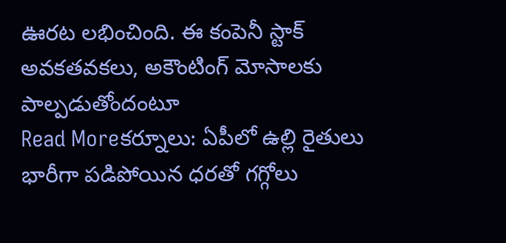ఊరట లభించింది. ఈ కంపెనీ స్టాక్ అవకతవకలు, అకౌంటింగ్ మోసాలకు పాల్పడుతోందంటూ
Read Moreకర్నూలు: ఏపీలో ఉల్లి రైతులు భారీగా పడిపోయిన ధరతో గగ్గోలు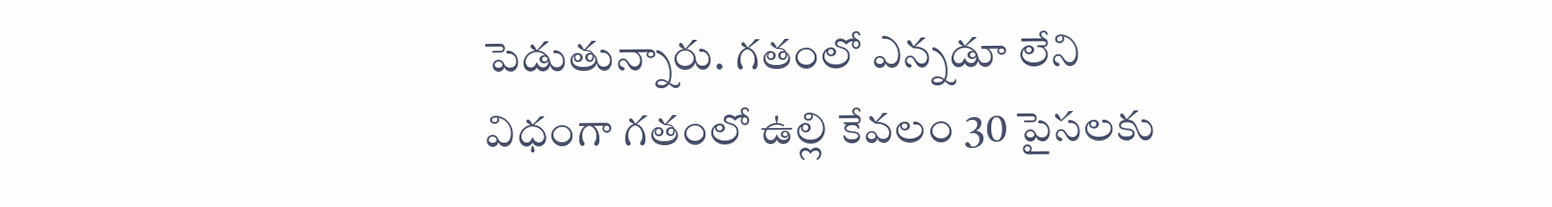పెడుతున్నారు. గతంలో ఎన్నడూ లేని విధంగా గతంలో ఉల్లి కేవలం 30 పైసలకు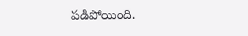పడిపోయింది.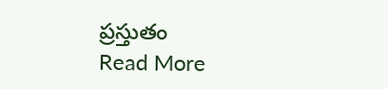ప్రస్తుతం
Read More